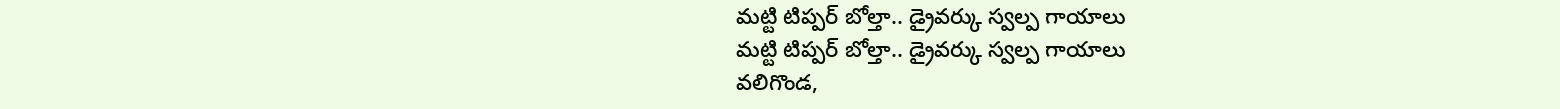మట్టి టిప్పర్ బోల్తా.. డ్రైవర్కు స్వల్ప గాయాలు
మట్టి టిప్పర్ బోల్తా.. డ్రైవర్కు స్వల్ప గాయాలు
వలిగొండ,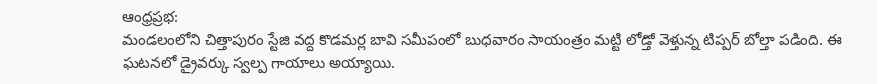ఆంధ్రప్రభ:
మండలంలోని చిత్తాపురం స్టేజి వద్ద కొడమర్ల బావి సమీపంలో బుధవారం సాయంత్రం మట్టి లోడ్తో వెళ్తున్న టిప్పర్ బోల్తా పడింది. ఈ ఘటనలో డ్రైవర్కు స్వల్ప గాయాలు అయ్యాయి.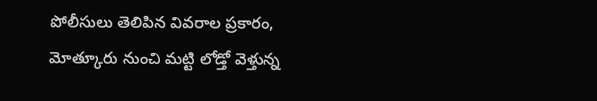పోలీసులు తెలిపిన వివరాల ప్రకారం, మోత్కూరు నుంచి మట్టి లోడ్తో వెళ్తున్న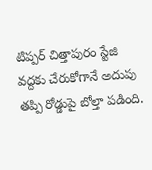టిప్పర్ చిత్తాపురం స్టేజి వద్దకు చేరుకోగానే అదుపు తప్పి రోడ్డుపై బోల్తా పడింది.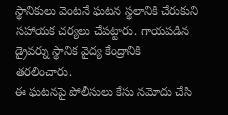స్థానికులు వెంటనే ఘటన స్థలానికి చేరుకుని సహాయక చర్యలు చేపట్టారు. గాయపడిన డ్రైవర్ను స్థానిక వైద్య కేంద్రానికి తరలించారు.
ఈ ఘటనపై పోలీసులు కేసు నమోదు చేసి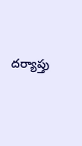దర్యాప్తు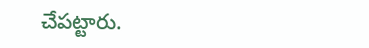చేపట్టారు.